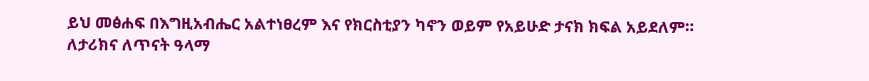ይህ መፅሐፍ በእግዚአብሔር አልተነፀረም እና የክርስቲያን ካኖን ወይም የአይሁድ ታናክ ክፍል አይደለም። ለታሪክና ለጥናት ዓላማ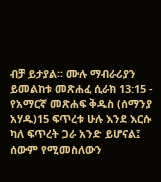ብቻ ይታያል። ሙሉ ማብራሪያን ይመልከቱ መጽሐፈ ሲራክ 13:15 - የአማርኛ መጽሐፍ ቅዱስ (ሰማንያ አሃዱ)15 ፍጥረቱ ሁሉ እንደ እርሱ ካለ ፍጥረት ጋራ አንድ ይሆናል፤ ሰውም የሚመስለውን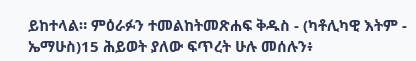ይከተላል። ምዕራፉን ተመልከትመጽሐፍ ቅዱስ - (ካቶሊካዊ እትም - ኤማሁስ)15 ሕይወት ያለው ፍጥረት ሁሉ መሰሉን፥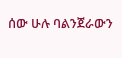ሰው ሁሉ ባልንጀራውን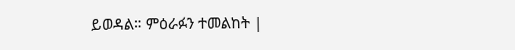ይወዳል። ምዕራፉን ተመልከት |